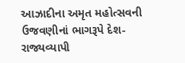આઝાદીના અમૃત મહોત્સવની ઉજવણીનાં ભાગરૂપે દેશ-રાજ્યવ્યાપી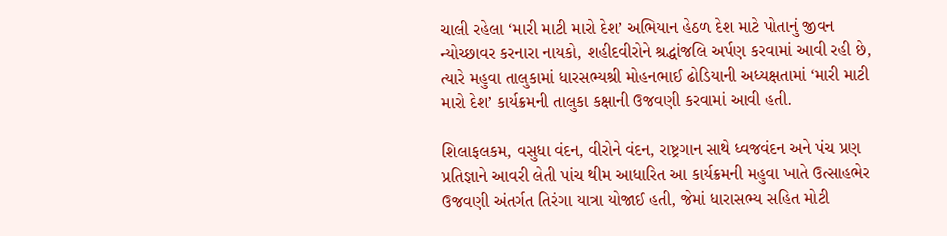ચાલી રહેલા ‘મારી માટી મારો દેશ’ અભિયાન હેઠળ દેશ માટે પોતાનું જીવન ન્યોચ્છાવર કરનારા નાયકો, શહીદવીરોને શ્રદ્ધાંજલિ અર્પણ કરવામાં આવી રહી છે, ત્યારે મહુવા તાલુકામાં ધારસભ્યશ્રી મોહનભાઈ ઢોડિયાની અધ્યક્ષતામાં ‘મારી માટી મારો દેશ’ કાર્યક્રમની તાલુકા કક્ષાની ઉજવણી કરવામાં આવી હતી.

શિલાફલકમ, વસુધા વંદન, વીરોને વંદન, રાષ્ટ્રગાન સાથે ધ્વજવંદન અને પંચ પ્રણ પ્રતિજ્ઞાને આવરી લેતી પાંચ થીમ આધારિત આ કાર્યક્રમની મહુવા ખાતે ઉત્સાહભેર ઉજવણી અંતર્ગત તિરંગા યાત્રા યોજાઈ હતી, જેમાં ધારાસભ્ય સહિત મોટી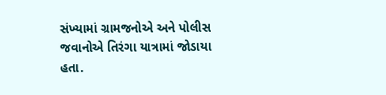સંખ્યામાં ગ્રામજનોએ અને પોલીસ જવાનોએ તિરંગા યાત્રામાં જોડાયા હતા.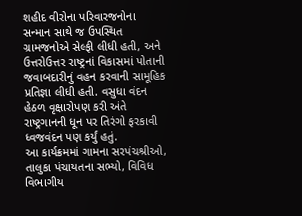શહીદ વીરોના પરિવારજનોના સન્માન સાથે જ ઉપસ્થિત ગ્રામજનોએ સેલ્ફી લીધી હતી, અને ઉત્તરોઉત્તર રાષ્ટ્રનાં વિકાસમાં પોતાની જવાબદારીનું વહન કરવાની સામૂહિક પ્રતિજ્ઞા લીધી હતી. વસુધા વંદન હેઠળ વૃક્ષારોપણ કરી અંતે રાષ્ટ્રગાનની ધૂન પર તિરંગો ફરકાવી ધ્વજવંદન પણ કર્યું હતું.
આ કાર્યક્રમમાં ગામના સરપંચશ્રીઓ, તાલુકા પંચાયતના સભ્યો, વિવિધ વિભાગીય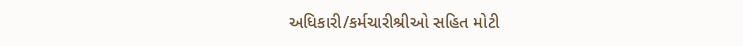અધિકારી/કર્મચારીશ્રીઓ સહિત મોટી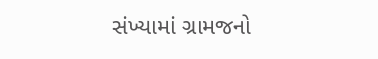સંખ્યામાં ગ્રામજનો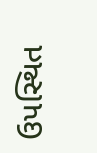ઉપસ્થિત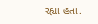રહ્યા હતા.